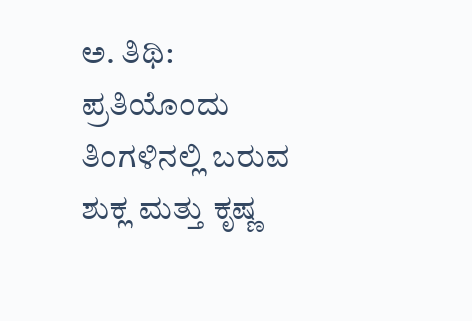ಅ. ತಿಥಿ:
ಪ್ರತಿಯೊಂದು ತಿಂಗಳಿನಲ್ಲಿ ಬರುವ ಶುಕ್ಲ ಮತ್ತು ಕೃಷ್ಣ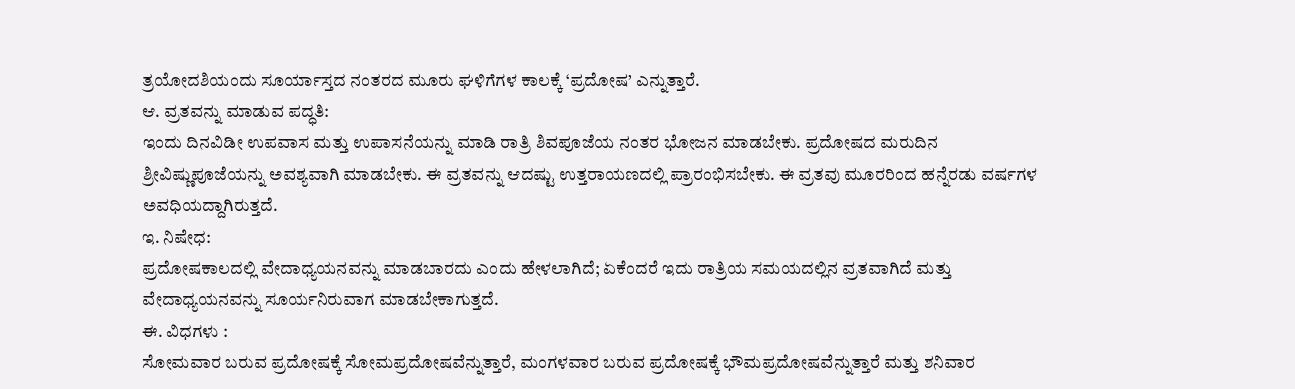ತ್ರಯೋದಶಿಯಂದು ಸೂರ್ಯಾಸ್ತದ ನಂತರದ ಮೂರು ಘಳಿಗೆಗಳ ಕಾಲಕ್ಕೆ ‘ಪ್ರದೋಷ’ ಎನ್ನುತ್ತಾರೆ.
ಆ. ವ್ರತವನ್ನು ಮಾಡುವ ಪದ್ಧತಿ:
ಇಂದು ದಿನವಿಡೀ ಉಪವಾಸ ಮತ್ತು ಉಪಾಸನೆಯನ್ನು ಮಾಡಿ ರಾತ್ರಿ ಶಿವಪೂಜೆಯ ನಂತರ ಭೋಜನ ಮಾಡಬೇಕು. ಪ್ರದೋಷದ ಮರುದಿನ ಶ್ರೀವಿಷ್ಣುಪೂಜೆಯನ್ನು ಅವಶ್ಯವಾಗಿ ಮಾಡಬೇಕು. ಈ ವ್ರತವನ್ನು ಆದಷ್ಟು ಉತ್ತರಾಯಣದಲ್ಲಿ ಪ್ರಾರಂಭಿಸಬೇಕು. ಈ ವ್ರತವು ಮೂರರಿಂದ ಹನ್ನೆರಡು ವರ್ಷಗಳ ಅವಧಿಯದ್ದಾಗಿರುತ್ತದೆ.
ಇ. ನಿಷೇಧ:
ಪ್ರದೋಷಕಾಲದಲ್ಲಿ ವೇದಾಧ್ಯಯನವನ್ನು ಮಾಡಬಾರದು ಎಂದು ಹೇಳಲಾಗಿದೆ; ಏಕೆಂದರೆ ಇದು ರಾತ್ರಿಯ ಸಮಯದಲ್ಲಿನ ವ್ರತವಾಗಿದೆ ಮತ್ತು ವೇದಾಧ್ಯಯನವನ್ನು ಸೂರ್ಯನಿರುವಾಗ ಮಾಡಬೇಕಾಗುತ್ತದೆ.
ಈ. ವಿಧಗಳು :
ಸೋಮವಾರ ಬರುವ ಪ್ರದೋಷಕ್ಕೆ ಸೋಮಪ್ರದೋಷವೆನ್ನುತ್ತಾರೆ, ಮಂಗಳವಾರ ಬರುವ ಪ್ರದೋಷಕ್ಕೆ ಭೌಮಪ್ರದೋಷವೆನ್ನುತ್ತಾರೆ ಮತ್ತು ಶನಿವಾರ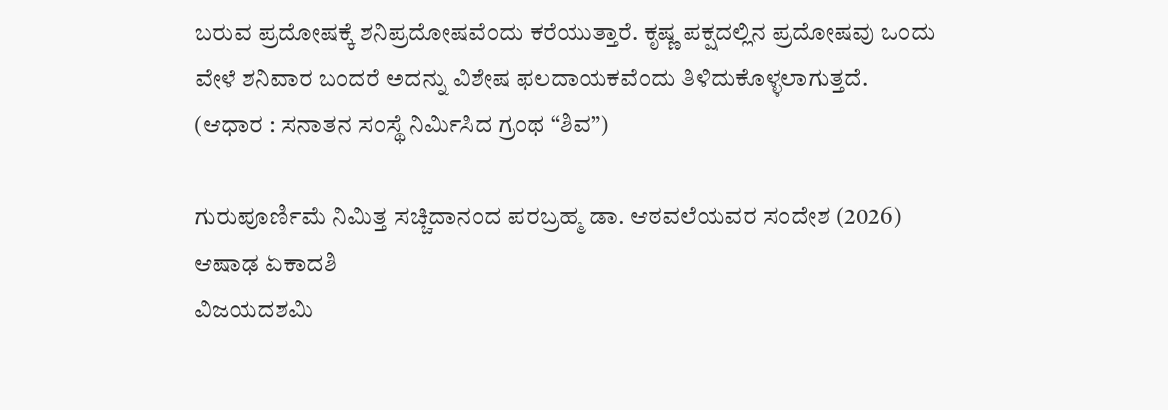ಬರುವ ಪ್ರದೋಷಕ್ಕೆ ಶನಿಪ್ರದೋಷವೆಂದು ಕರೆಯುತ್ತಾರೆ. ಕೃಷ್ಣ ಪಕ್ಷದಲ್ಲಿನ ಪ್ರದೋಷವು ಒಂದು ವೇಳೆ ಶನಿವಾರ ಬಂದರೆ ಅದನ್ನು ವಿಶೇಷ ಫಲದಾಯಕವೆಂದು ತಿಳಿದುಕೊಳ್ಳಲಾಗುತ್ತದೆ.
(ಆಧಾರ : ಸನಾತನ ಸಂಸ್ಥೆ ನಿರ್ಮಿಸಿದ ಗ್ರಂಥ “ಶಿವ”)

ಗುರುಪೂರ್ಣಿಮೆ ನಿಮಿತ್ತ ಸಚ್ಚಿದಾನಂದ ಪರಬ್ರಹ್ಮ ಡಾ. ಆಠವಲೆಯವರ ಸಂದೇಶ (2026)
ಆಷಾಢ ಏಕಾದಶಿ
ವಿಜಯದಶಮಿ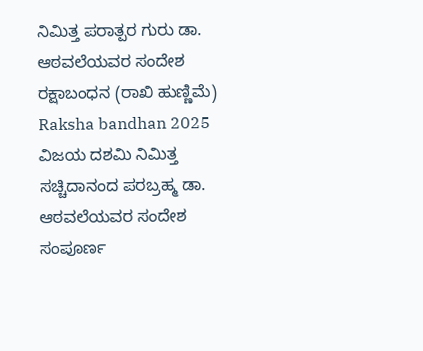ನಿಮಿತ್ತ ಪರಾತ್ಪರ ಗುರು ಡಾ. ಆಠವಲೆಯವರ ಸಂದೇಶ
ರಕ್ಷಾಬಂಧನ (ರಾಖಿ ಹುಣ್ಣಿಮೆ) Raksha bandhan 2025
ವಿಜಯ ದಶಮಿ ನಿಮಿತ್ತ ಸಚ್ಚಿದಾನಂದ ಪರಬ್ರಹ್ಮ ಡಾ. ಆಠವಲೆಯವರ ಸಂದೇಶ
ಸಂಪೂರ್ಣ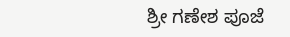ಶ್ರೀ ಗಣೇಶ ಪೂಜೆ